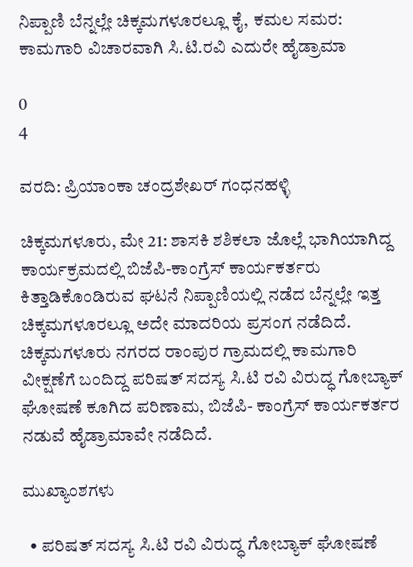ನಿಪ್ಪಾಣಿ ಬೆನ್ನಲ್ಲೇ ಚಿಕ್ಕಮಗಳೂರಲ್ಲೂ ಕೈ, ಕಮಲ ಸಮರ: ಕಾಮಗಾರಿ ವಿಚಾರವಾಗಿ ಸಿ.ಟಿ.ರವಿ ಎದುರೇ ಹೈಡ್ರಾಮಾ

0
4

ವರದಿ: ಪ್ರಿಯಾಂಕಾ ಚಂದ್ರಶೇಖರ್ ಗಂಧನಹಳ್ಳಿ

ಚಿಕ್ಕಮಗಳೂರು, ಮೇ 21: ಶಾಸಕಿ ಶಶಿಕಲಾ ಜೊಲ್ಲೆ ಭಾಗಿಯಾಗಿದ್ದ ಕಾರ್ಯಕ್ರಮದಲ್ಲಿ ಬಿಜೆಪಿ-ಕಾಂಗ್ರೆಸ್ ಕಾರ್ಯಕರ್ತರು ಕಿತ್ತಾಡಿಕೊಂಡಿರುವ ಘಟನೆ ನಿಪ್ಪಾಣಿಯಲ್ಲಿ ನಡೆದ ಬೆನ್ನಲ್ಲೇ ಇತ್ತ ಚಿಕ್ಕಮಗಳೂರಲ್ಲೂ ಅದೇ ಮಾದರಿಯ ಪ್ರಸಂಗ ನಡೆದಿದೆ. ಚಿಕ್ಕಮಗಳೂರು ನಗರದ ರಾಂಪುರ ಗ್ರಾಮದಲ್ಲಿ ಕಾಮಗಾರಿ ವೀಕ್ಷಣೆಗೆ ಬಂದಿದ್ದ ಪರಿಷತ್ ಸದಸ್ಯ ಸಿ.ಟಿ ರವಿ ವಿರುದ್ಧ ಗೋಬ್ಯಾಕ್ ಘೋಷಣೆ ಕೂಗಿದ ಪರಿಣಾಮ, ಬಿಜೆಪಿ- ಕಾಂಗ್ರೆಸ್ ಕಾರ್ಯಕರ್ತರ ನಡುವೆ ಹೈಡ್ರಾಮಾವೇ ನಡೆದಿದೆ.

ಮುಖ್ಯಾಂಶಗಳು

  • ಪರಿಷತ್ ಸದಸ್ಯ ಸಿ.ಟಿ ರವಿ ವಿರುದ್ಧ ಗೋಬ್ಯಾಕ್ ಘೋಷಣೆ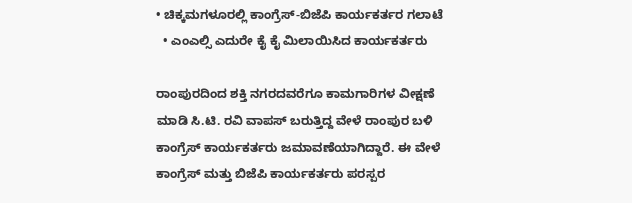• ಚಿಕ್ಕಮಗಳೂರಲ್ಲಿ ಕಾಂಗ್ರೆಸ್-ಬಿಜೆಪಿ ಕಾರ್ಯಕರ್ತರ ಗಲಾಟೆ
  • ಎಂಎಲ್ಸಿ ಎದುರೇ ಕೈ ಕೈ ಮಿಲಾಯಿಸಿದ ಕಾರ್ಯಕರ್ತರು

ರಾಂಪುರದಿಂದ ಶಕ್ತಿ ನಗರದವರೆಗೂ ಕಾಮಗಾರಿಗಳ ವೀಕ್ಷಣೆ ಮಾಡಿ ಸಿ.ಟಿ. ರವಿ ವಾಪಸ್ ಬರುತ್ತಿದ್ದ ವೇಳೆ ರಾಂಪುರ ಬಳಿ ಕಾಂಗ್ರೆಸ್ ಕಾರ್ಯಕರ್ತರು ಜಮಾವಣೆಯಾಗಿದ್ದಾರೆ. ಈ ವೇಳೆ ಕಾಂಗ್ರೆಸ್ ಮತ್ತು ಬಿಜೆಪಿ ಕಾರ್ಯಕರ್ತರು ಪರಸ್ಪರ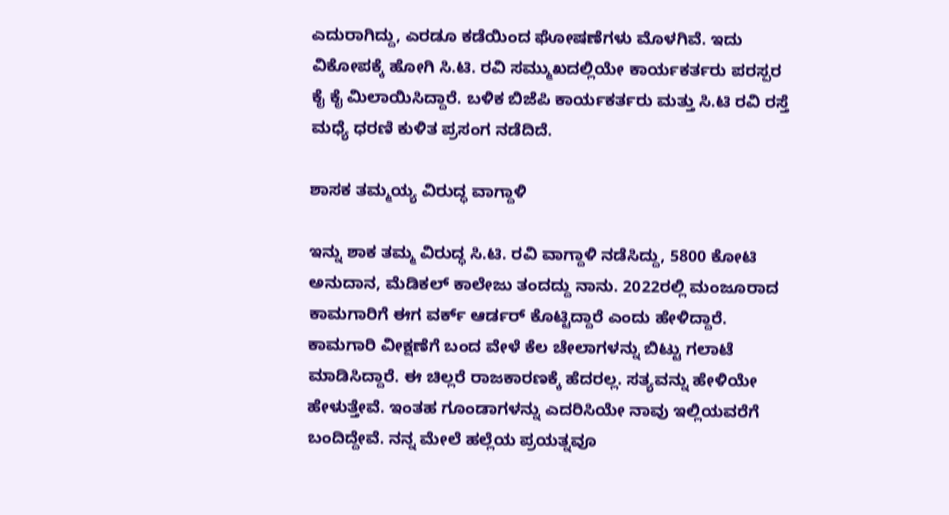ಎದುರಾಗಿದ್ದು, ಎರಡೂ ಕಡೆಯಿಂದ ಘೋಷಣೆಗಳು ಮೊಳಗಿವೆ. ಇದು ವಿಕೋಪಕ್ಕೆ ಹೋಗಿ ಸಿ.ಟಿ. ರವಿ ಸಮ್ಮುಖದಲ್ಲಿಯೇ ಕಾರ್ಯಕರ್ತರು ಪರಸ್ಪರ ಕೈ ಕೈ ಮಿಲಾಯಿಸಿದ್ದಾರೆ. ಬಳಿಕ ಬಿಜೆಪಿ ಕಾರ್ಯಕರ್ತರು ಮತ್ತು ಸಿ.ಟಿ ರವಿ ರಸ್ತೆ ಮಧ್ಯೆ ಧರಣಿ ಕುಳಿತ ಪ್ರಸಂಗ ನಡೆದಿದೆ.

ಶಾಸಕ ತಮ್ಮಯ್ಯ ವಿರುದ್ಧ ವಾಗ್ದಾಳಿ

ಇನ್ನು ಶಾಕ ತಮ್ಮ ವಿರುದ್ಧ ಸಿ.ಟಿ. ರವಿ ವಾಗ್ದಾಳಿ ನಡೆಸಿದ್ದು, 5800 ಕೋಟಿ ಅನುದಾನ, ಮೆಡಿಕಲ್‌ ಕಾಲೇಜು ತಂದದ್ದು ನಾನು. 2022ರಲ್ಲಿ ಮಂಜೂರಾದ ಕಾಮಗಾರಿಗೆ ಈಗ ವರ್ಕ್ ಆರ್ಡರ್ ಕೊಟ್ಟಿದ್ದಾರೆ ಎಂದು ಹೇಳಿದ್ದಾರೆ. ಕಾಮಗಾರಿ ವೀಕ್ಷಣೆಗೆ ಬಂದ ವೇಳೆ ಕೆಲ ಚೇಲಾಗಳನ್ನು ಬಿಟ್ಟು ಗಲಾಟೆ ಮಾಡಿಸಿದ್ದಾರೆ. ಈ ಚಿಲ್ಲರೆ ರಾಜಕಾರಣಕ್ಕೆ ಹೆದರಲ್ಲ. ಸತ್ಯವನ್ನು ಹೇಳಿಯೇ ಹೇಳುತ್ತೇವೆ. ಇಂತಹ ಗೂಂಡಾಗಳನ್ನು ಎದರಿಸಿಯೇ ನಾವು ಇಲ್ಲಿಯವರೆಗೆ ಬಂದಿದ್ದೇವೆ. ನನ್ನ ಮೇಲೆ ಹಲ್ಲೆಯ ಪ್ರಯತ್ನವೂ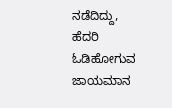ನಡೆದಿದ್ದು, ಹೆದರಿ ಓಡಿಹೋಗುವ ಜಾಯಮಾನ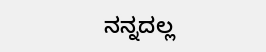ನನ್ನದಲ್ಲ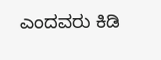ಎಂದವರು ಕಿಡಿ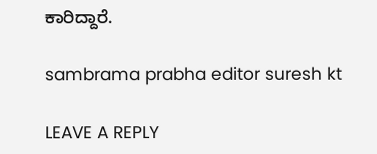ಕಾರಿದ್ದಾರೆ.

sambrama prabha editor suresh kt

LEAVE A REPLY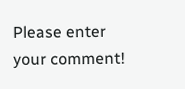Please enter your comment!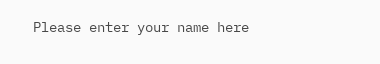Please enter your name here